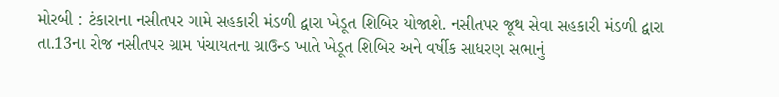મોરબી : ટંકારાના નસીતપર ગામે સહકારી મંડળી દ્વારા ખેડૂત શિબિર યોજાશે. નસીતપર જૂથ સેવા સહકારી મંડળી દ્વારા તા.13ના રોજ નસીતપર ગ્રામ પંચાયતના ગ્રાઉન્ડ ખાતે ખેડૂત શિબિર અને વર્ષીક સાધરણ સભાનું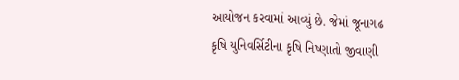આયોજન કરવામાં આવ્યું છે. જેમાં જૂનાગઢ કૃષિ યુનિવર્સિટીના કૃષિ નિષ્ણાતો જીવાણી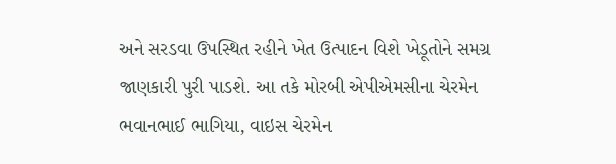અને સરડવા ઉપસ્થિત રહીને ખેત ઉત્પાદન વિશે ખેડૂતોને સમગ્ર જાણકારી પુરી પાડશે. આ તકે મોરબી એપીએમસીના ચેરમેન ભવાનભાઈ ભાગિયા, વાઇસ ચેરમેન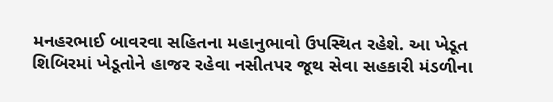મનહરભાઈ બાવરવા સહિતના મહાનુભાવો ઉપસ્થિત રહેશે. આ ખેડૂત શિબિરમાં ખેડૂતોને હાજર રહેવા નસીતપર જૂથ સેવા સહકારી મંડળીના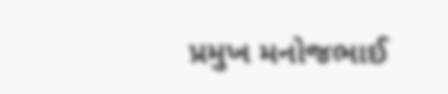પ્રમુખ મનોજભાઈ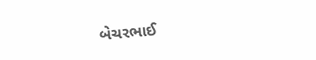બેચરભાઈ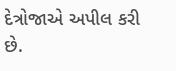દેત્રોજાએ અપીલ કરી છે.